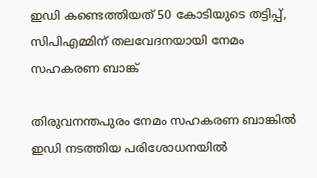ഇഡി കണ്ടെത്തിയത് 50 കോടിയുടെ തട്ടിപ്പ്, സിപിഎമ്മിന് തലവേദനയായി നേമം സഹകരണ ബാങ്ക്

തിരുവനന്തപുരം നേമം സഹകരണ ബാങ്കിൽ ഇഡി നടത്തിയ പരിശോധനയിൽ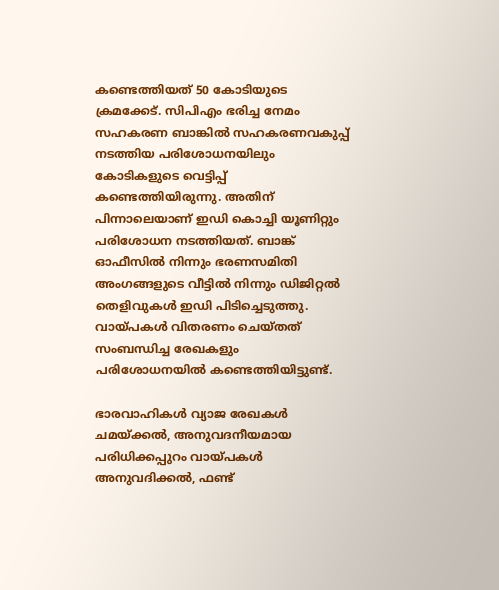കണ്ടെത്തിയത് 50 കോടിയുടെ ക്രമക്കേട്. സിപിഎം ഭരിച്ച നേമം സഹകരണ ബാങ്കില്‍ സഹകരണവകുപ്പ് നടത്തിയ പരിശോധനയിലും കോടികളുടെ വെട്ടിപ്പ് കണ്ടെത്തിയിരുന്നു. അതിന് പിന്നാലെയാണ് ഇഡി കൊച്ചി യൂണിറ്റും പരിശോധന നടത്തിയത്. ബാങ്ക് ഓഫീസില്‍ നിന്നും ഭരണസമിതി അംഗങ്ങളുടെ വീട്ടില്‍ നിന്നും ഡിജിറ്റല്‍ തെളിവുകള്‍ ഇഡി പിടിച്ചെടുത്തു. വായ്പകള്‍ വിതരണം ചെയ്തത് സംബന്ധിച്ച രേഖകളും പരിശോധനയില്‍ കണ്ടെത്തിയിട്ടുണ്ട്.

ഭാരവാഹികൾ വ്യാജ രേഖകൾ ചമയ്ക്കൽ, അനുവദനീയമായ പരിധിക്കപ്പുറം വായ്പകൾ അനുവദിക്കൽ, ഫണ്ട്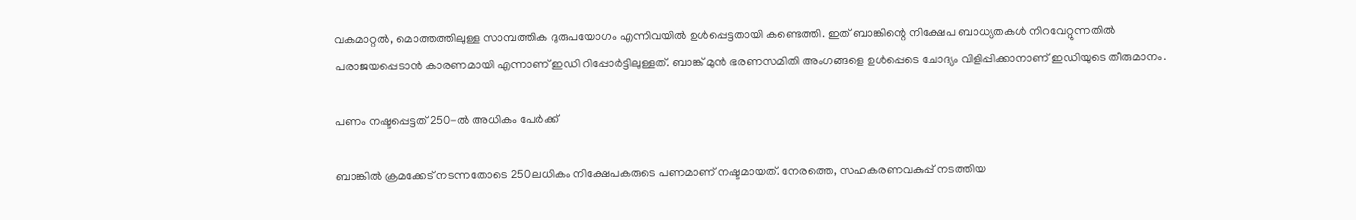വകമാറ്റൽ, മൊത്തത്തിലുള്ള സാമ്പത്തിക ദുരുപയോഗം എന്നിവയിൽ ഉൾപ്പെട്ടതായി കണ്ടെത്തി. ഇത് ബാങ്കിന്റെ നിക്ഷേപ ബാധ്യതകൾ നിറവേറ്റുന്നതിൽ പരാജയപ്പെടാൻ കാരണമായി എന്നാണ് ഇഡി റിപ്പോർട്ടിലുള്ളത്. ബാങ്ക് മുന്‍ ഭരണസമിതി അംഗങ്ങളെ ഉള്‍പ്പെടെ ചോദ്യം വിളിപ്പിക്കാനാണ് ഇഡിയുടെ തീരുമാനം.

പണം നഷ്ടപ്പെട്ടത് 250-ൽ അധികം പേർക്ക്

ബാങ്കില്‍ ക്രമക്കേട് നടന്നതോടെ 250ലധികം നിക്ഷേപകരുടെ പണമാണ് നഷ്ടമായത്. നേരത്തെ, സഹകരണവകുപ്പ് നടത്തിയ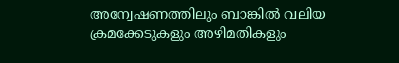അന്വേഷണത്തിലും ബാങ്കില്‍ വലിയ ക്രമക്കേടുകളും അഴിമതികളും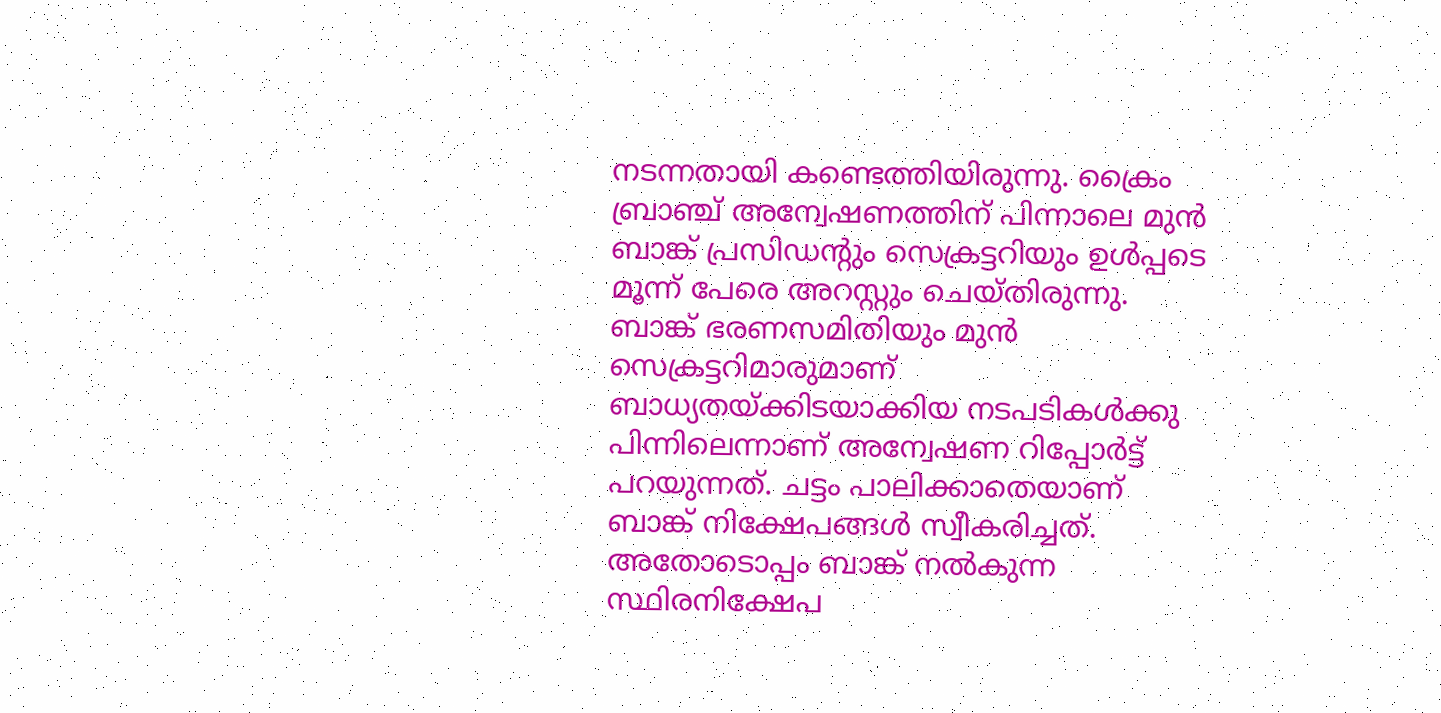നടന്നതായി കണ്ടെത്തിയിരുന്നു. ക്രൈം ബ്രാഞ്ച് അന്വേഷണത്തിന് പിന്നാലെ മുന്‍ ബാങ്ക് പ്രസിഡന്റും സെക്രട്ടറിയും ഉള്‍പ്പടെ മൂന്ന് പേരെ അറസ്റ്റും ചെയ്തിരുന്നു. ബാങ്ക് ഭരണസമിതിയും മുന്‍ സെക്രട്ടറിമാരുമാണ് ബാധ്യതയ്ക്കിടയാക്കിയ നടപടികള്‍ക്കു പിന്നിലെന്നാണ് അന്വേഷണ റിപ്പോർട്ട് പറയുന്നത്. ചട്ടം പാലിക്കാതെയാണ് ബാങ്ക് നിക്ഷേപങ്ങൾ സ്വീകരിച്ചത്. അതോടൊപ്പം ബാങ്ക് നല്‍കുന്ന സ്ഥിരനിക്ഷേപ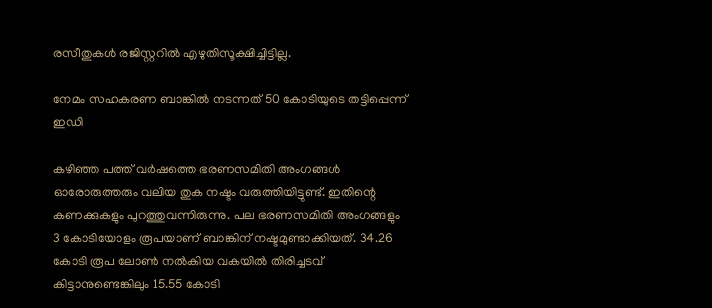രസീതുകള്‍ രജിസ്റ്ററില്‍ എഴുതിസൂക്ഷിച്ചിട്ടില്ല.

നേമം സഹകരണ ബാങ്കില്‍ നടന്നത് 50 കോടിയുടെ തട്ടിപ്പെന്ന് ഇഡി

കഴിഞ്ഞ പത്ത് വര്‍ഷത്തെ ഭരണസമിതി അംഗങ്ങള്‍ ഓരോരുത്തരും വലിയ തുക നഷ്ടം വരുത്തിയിട്ടുണ്ട്. ഇതിന്റെ കണക്കുകളും പുറത്തുവന്നിരുന്നു. പല ഭരണസമിതി അംഗങ്ങളും 3 കോടിയോളം രൂപയാണ് ബാങ്കിന് നഷ്ടമുണ്ടാക്കിയത്. 34.26 കോടി രൂപ ലോണ്‍ നല്‍കിയ വകയില്‍ തിരിച്ചടവ് കിട്ടാനുണ്ടെങ്കിലും 15.55 കോടി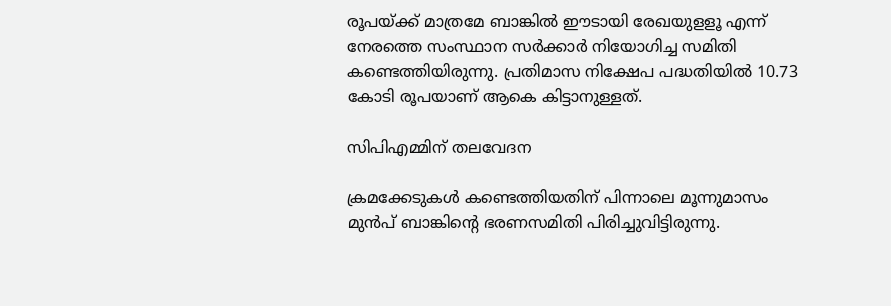രൂപയ്ക്ക് മാത്രമേ ബാങ്കില്‍ ഈടായി രേഖയുളളൂ എന്ന് നേരത്തെ സംസ്ഥാന സര്‍ക്കാര്‍ നിയോഗിച്ച സമിതി കണ്ടെത്തിയിരുന്നു. പ്രതിമാസ നിക്ഷേപ പദ്ധതിയില്‍ 10.73 കോടി രൂപയാണ് ആകെ കിട്ടാനുള്ളത്.

സിപിഎമ്മിന് തലവേദന

ക്രമക്കേടുകള്‍ കണ്ടെത്തിയതിന് പിന്നാലെ മൂന്നുമാസം മുന്‍പ് ബാങ്കിന്റെ ഭരണസമിതി പിരിച്ചുവിട്ടിരുന്നു.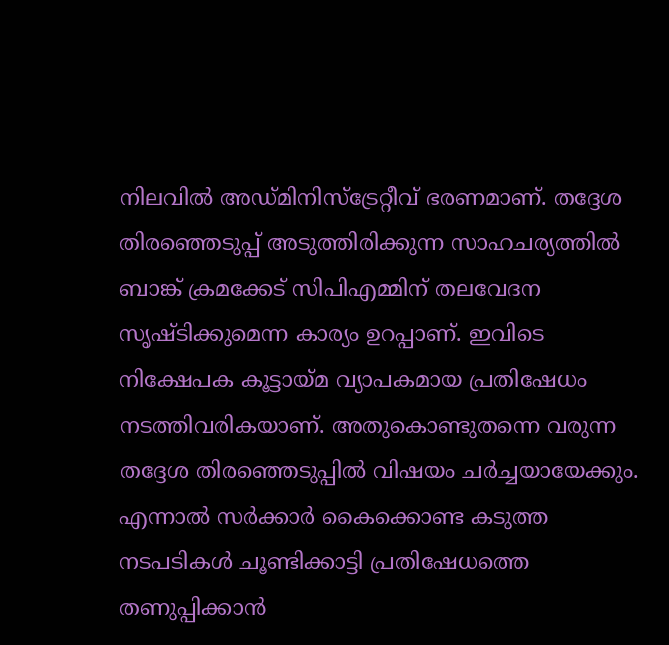നിലവില്‍ അഡ്മിനിസ്‌ട്രേറ്റീവ് ഭരണമാണ്. തദ്ദേശ തിരഞ്ഞെടുപ്പ് അടുത്തിരിക്കുന്ന സാഹചര്യത്തിൽ ബാങ്ക് ക്രമക്കേട് സിപിഎമ്മിന് തലവേദന സൃഷ്ടിക്കുമെന്ന കാര്യം ഉറപ്പാണ്. ഇവിടെ നിക്ഷേപക കൂട്ടായ്മ വ്യാപകമായ പ്രതിഷേധം നടത്തിവരികയാണ്. അതുകൊണ്ടുതന്നെ വരുന്ന തദ്ദേശ തിരഞ്ഞെടുപ്പിൽ വിഷയം ചർച്ചയായേക്കും. എന്നാൽ സർക്കാർ കൈക്കൊണ്ട കടുത്ത നടപടികൾ ചൂണ്ടിക്കാട്ടി പ്രതിഷേധത്തെ തണുപ്പിക്കാൻ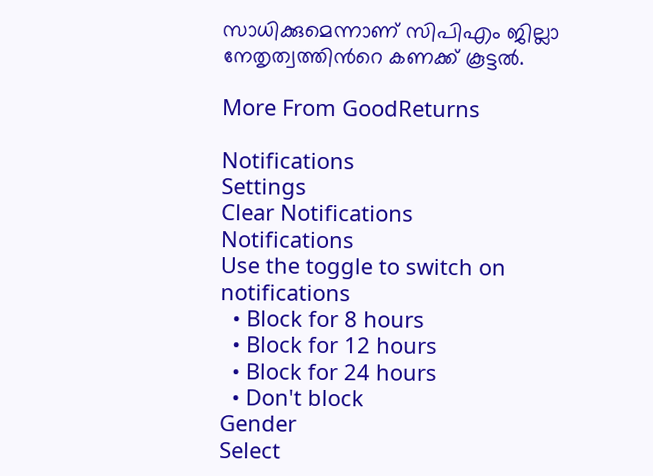സാധിക്കുമെന്നാണ് സിപിഎം ജില്ലാ നേതൃത്വത്തിന്‍റെ കണക്ക് കൂട്ടൽ.

More From GoodReturns

Notifications
Settings
Clear Notifications
Notifications
Use the toggle to switch on notifications
  • Block for 8 hours
  • Block for 12 hours
  • Block for 24 hours
  • Don't block
Gender
Select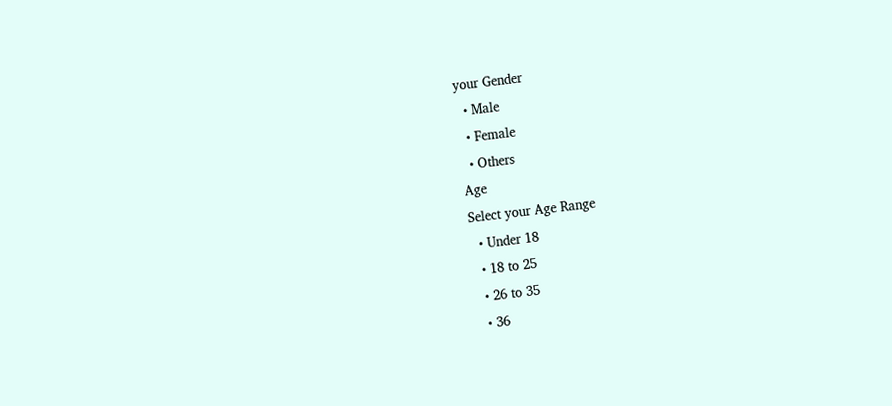your Gender
  • Male
  • Female
  • Others
Age
Select your Age Range
  • Under 18
  • 18 to 25
  • 26 to 35
  • 36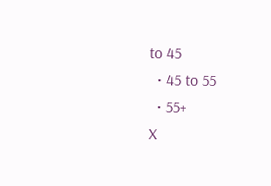to 45
  • 45 to 55
  • 55+
X